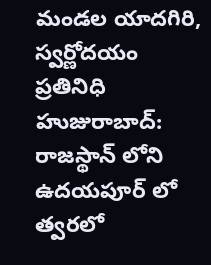మండల యాదగిరి, స్వర్ణోదయం ప్రతినిధి హుజురాబాద్: రాజస్థాన్ లోని ఉదయపూర్ లో త్వరలో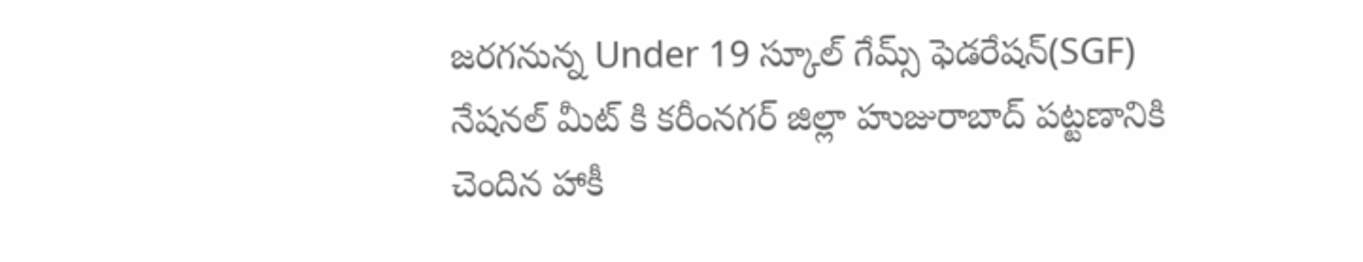జరగనున్న Under 19 స్కూల్ గేమ్స్ ఫెడరేషన్(SGF) నేషనల్ మీట్ కి కరీంనగర్ జిల్లా హుజురాబాద్ పట్టణానికి చెందిన హాకీ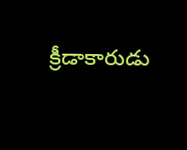క్రీడాకారుడు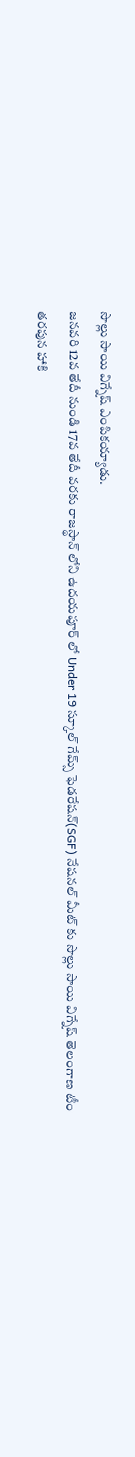సొల్లు సాయి విగ్నేష్ ఎంపికయ్యాడు.
జనవరి 12వ తేదీ నుండి 17వ తేదీ వరకు రాజస్థాన్ లోని ఉదయపూర్ లో Under 19 స్కూల్ గేమ్స్ ఫెడరేషన్(SGF) నేషనల్ మీట్ కు సొల్లు సాయి విగ్నేష్ తెలంగాణ టీం తరపున హాకి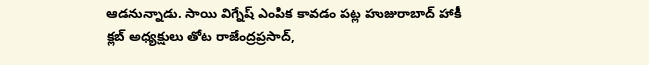ఆడనున్నాడు. సాయి విగ్నేష్ ఎంపిక కావడం పట్ల హుజురాబాద్ హాకీ క్లబ్ అధ్యక్షులు తోట రాజేంద్రప్రసాద్,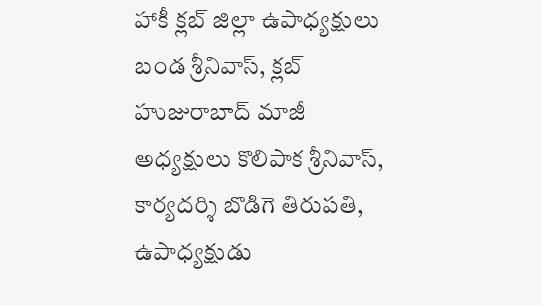హాకీ క్లబ్ జిల్లా ఉపాధ్యక్షులు బండ శ్రీనివాస్, క్లబ్ హుజురాబాద్ మాజీ అధ్యక్షులు కొలిపాక శ్రీనివాస్, కార్యదర్శి బొడిగె తిరుపతి, ఉపాధ్యక్షుడు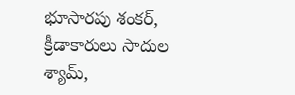భూసారపు శంకర్, క్రీడాకారులు సాదుల శ్యామ్,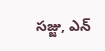సజ్జు, ఎన్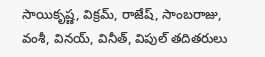సాయికృష్ణ, విక్రమ్, రాజేష్, సాంబరాజు, వంశీ, వినయ్, వినీత్, విపుల్ తదితరులు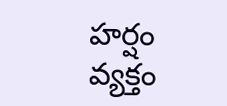హర్షం వ్యక్తం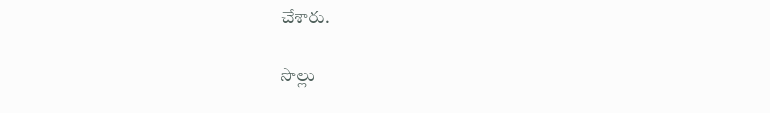చేశారు.

సొల్లు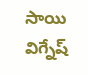సాయి విగ్నేష్